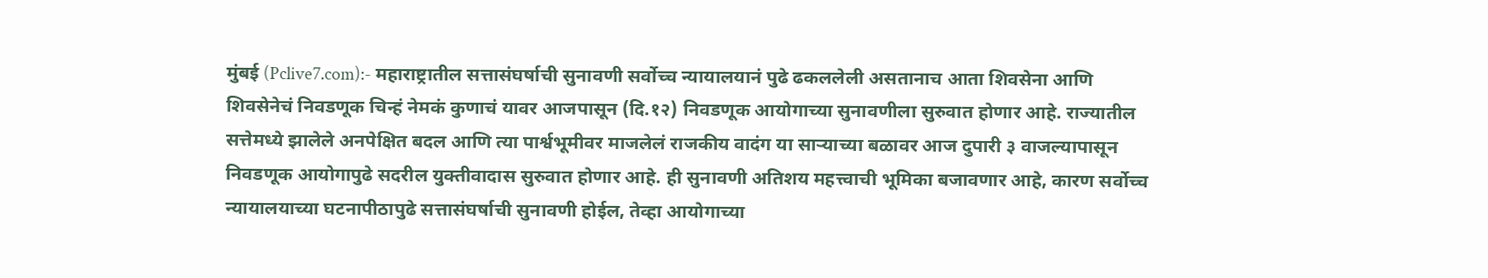मुंबई (Pclive7.com):- महाराष्ट्रातील सत्तासंघर्षाची सुनावणी सर्वोच्च न्यायालयानं पुढे ढकललेली असतानाच आता शिवसेना आणि शिवसेनेचं निवडणूक चिन्हं नेमकं कुणाचं यावर आजपासून (दि.१२) निवडणूक आयोगाच्या सुनावणीला सुरुवात होणार आहे. राज्यातील सत्तेमध्ये झालेले अनपेक्षित बदल आणि त्या पार्श्वभूमीवर माजलेलं राजकीय वादंग या साऱ्याच्या बळावर आज दुपारी ३ वाजल्यापासून निवडणूक आयोगापुढे सदरील युक्तीवादास सुरुवात होणार आहे. ही सुनावणी अतिशय महत्त्वाची भूमिका बजावणार आहे, कारण सर्वोच्च न्यायालयाच्या घटनापीठापुढे सत्तासंघर्षाची सुनावणी होईल, तेव्हा आयोगाच्या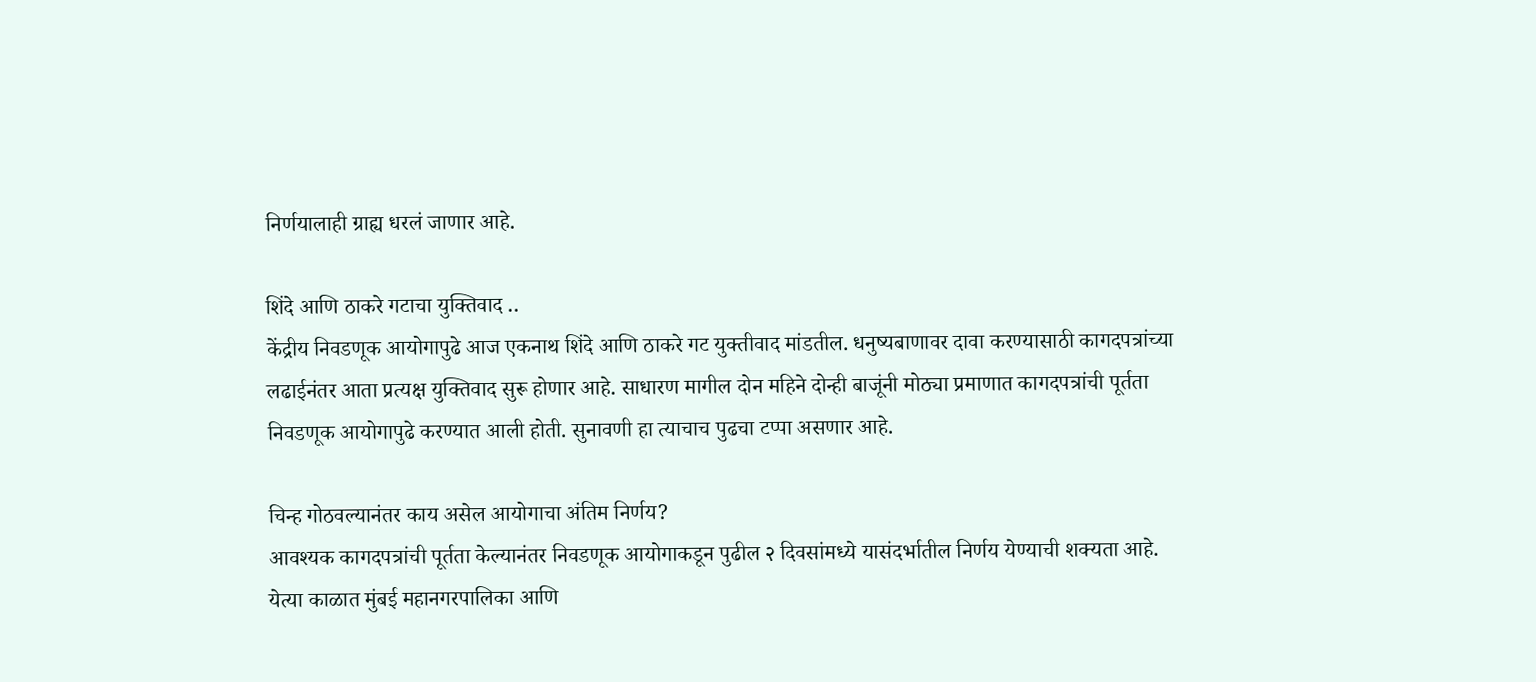निर्णयालाही ग्राह्य धरलं जाणार आहे.

शिंदे आणि ठाकरे गटाचा युक्तिवाद ..
केंद्रीय निवडणूक आयोगापुढे आज एकनाथ शिंदे आणि ठाकरे गट युक्तीवाद मांडतील. धनुष्यबाणावर दावा करण्यासाठी कागदपत्रांच्या लढाईनंतर आता प्रत्यक्ष युक्तिवाद सुरू होणार आहे. साधारण मागील दोन महिने दोन्ही बाजूंनी मोठ्या प्रमाणात कागदपत्रांची पूर्तता निवडणूक आयोगापुढे करण्यात आली होती. सुनावणी हा त्याचाच पुढचा टप्पा असणार आहे.

चिन्ह गोठवल्यानंतर काय असेल आयोगाचा अंतिम निर्णय?
आवश्यक कागदपत्रांची पूर्तता केल्यानंतर निवडणूक आयोगाकडून पुढील २ दिवसांमध्ये यासंदर्भातील निर्णय येण्याची शक्यता आहे. येत्या काळात मुंबई महानगरपालिका आणि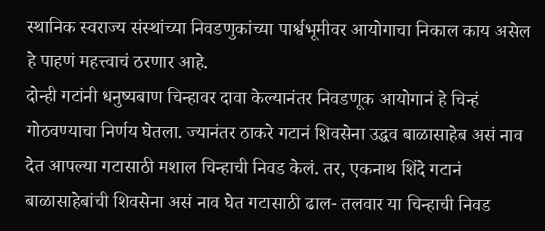स्थानिक स्वराज्य संस्थांच्या निवडणुकांच्या पार्श्वभूमीवर आयोगाचा निकाल काय असेल हे पाहणं महत्त्वाचं ठरणार आहे.
दोन्ही गटांनी धनुष्यबाण चिन्हावर दावा केल्यानंतर निवडणूक आयोगानं हे चिन्हं गोठवण्याचा निर्णय घेतला. ज्यानंतर ठाकरे गटानं शिवसेना उद्धव बाळासाहेब असं नाव देत आपल्या गटासाठी मशाल चिन्हाची निवड केलं. तर, एकनाथ शिंदे गटानं बाळासाहेबांची शिवसेना असं नाव घेत गटासाठी ढाल- तलवार या चिन्हाची निवड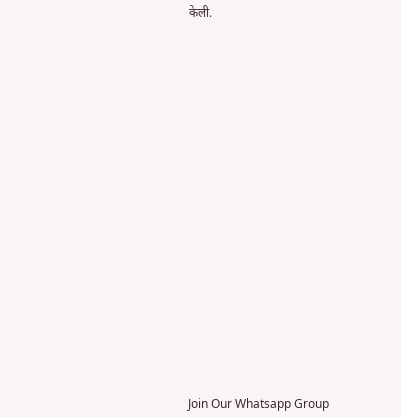केली.






















Join Our Whatsapp Group